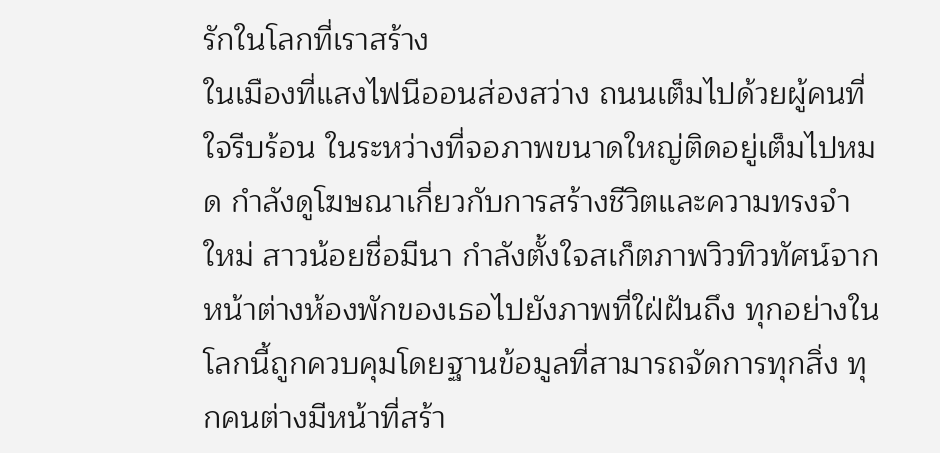รักในโลกที่เราสร้าง
ในเมืองที่แสงไฟนีออนส่องสว่าง ถนนเต็มไปด้วยผู้คนที่ใจรีบร้อน ในระหว่างที่จอภาพขนาดใหญ่ติดอยู่เต็มไปหมด กำลังดูโฆษณาเกี่ยวกับการสร้างชีวิตและความทรงจำใหม่ สาวน้อยชื่อมีนา กำลังตั้งใจสเก็ตภาพวิวทิวทัศน์จากหน้าต่างห้องพักของเธอไปยังภาพที่ใฝ่ฝันถึง ทุกอย่างในโลกนี้ถูกควบคุมโดยฐานข้อมูลที่สามารถจัดการทุกสิ่ง ทุกคนต่างมีหน้าที่สร้า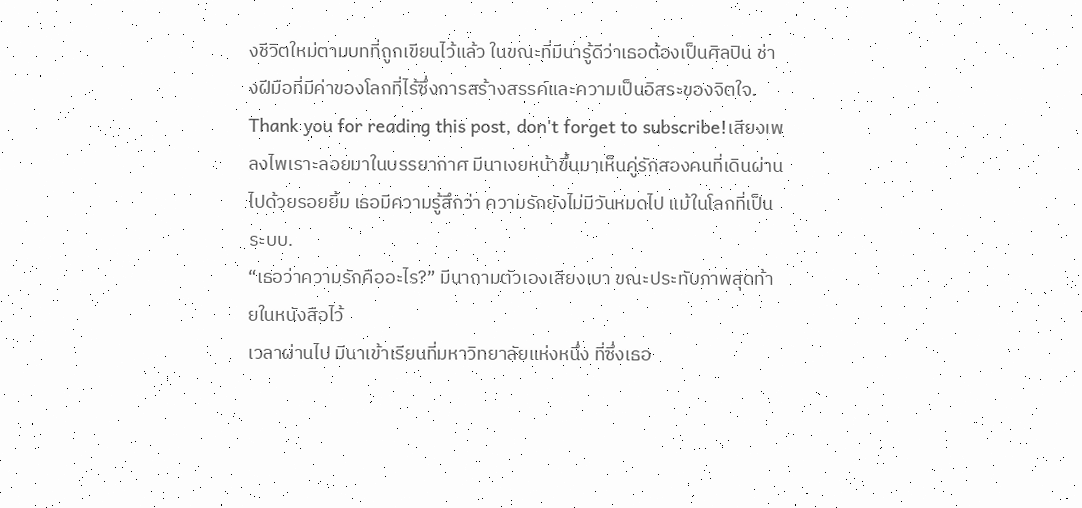งชีวิตใหม่ตามบทที่ถูกเขียนไว้แล้ว ในขณะที่มีนารู้ดีว่าเธอต้องเป็นศิลปิน ช่างฝีมือที่มีค่าของโลกที่ไร้ซึ่งการสร้างสรรค์และความเป็นอิสระของจิตใจ.
Thank you for reading this post, don't forget to subscribe!เสียงเพลงไพเราะลอยมาในบรรยากาศ มีนาเงยหน้าขึ้นมาเห็นคู่รักสองคนที่เดินผ่านไปด้วยรอยยิ้ม เธอมีความรู้สึกว่า ความรักยังไม่มีวันหมดไป แม้ในโลกที่เป็นระบบ.
“เธอว่าความรักคืออะไร?” มีนาถามตัวเองเสียงเบา ขณะประทับภาพสุดท้ายในหนังสือไว้
เวลาผ่านไป มีนาเข้าเรียนที่มหาวิทยาลัยแห่งหนึ่ง ที่ซึ่งเธอ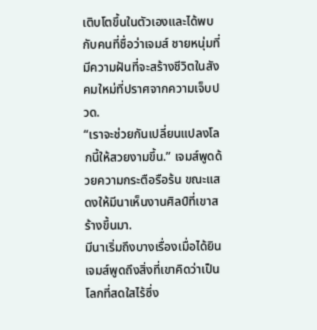เติบโตขึ้นในตัวเองและได้พบกับคนที่ชื่อว่าเจมส์ ชายหนุ่มที่มีความฝันที่จะสร้างชีวิตในสังคมใหม่ที่ปราศจากความเจ็บปวด.
“เราจะช่วยกันเปลี่ยนแปลงโลกนี้ให้สวยงามขึ้น.” เจมส์พูดด้วยความกระตือรือร้น ขณะแสดงให้มีนาเห็นงานศิลป์ที่เขาสร้างขึ้นมา.
มีนาเริ่มถึงบางเรื่องเมื่อได้ยินเจมส์พูดถึงสิ่งที่เขาคิดว่าเป็นโลกที่สดใสไร้ซึ่ง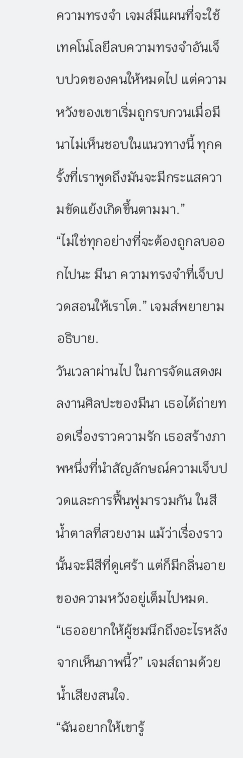ความทรงจำ เจมส์มีแผนที่จะใช้เทคโนโลยีลบความทรงจำอันเจ็บปวดของคนให้หมดไป แต่ความหวังของเขาเริ่มถูกรบกวนเมื่อมีนาไม่เห็นชอบในแนวทางนี้ ทุกครั้งที่เราพูดถึงมันจะมีกระแสความขัดแย้งเกิดขึ้นตามมา.”
“ไม่ใช่ทุกอย่างที่จะต้องถูกลบออกไปนะ มีนา ความทรงจำที่เจ็บปวดสอนให้เราโต.” เจมส์พยายามอธิบาย.
วันเวลาผ่านไป ในการจัดแสดงผลงานศิลปะของมีนา เธอได้ถ่ายทอดเรื่องราวความรัก เธอสร้างภาพหนึ่งที่นำสัญลักษณ์ความเจ็บปวดและการฟื้นฟูมารวมกัน ในสีน้ำตาลที่สวยงาม แม้ว่าเรื่องราวนั้นจะมีสีที่ดูเศร้า แต่ก็มีกลิ่นอายของความหวังอยู่เต็มไปหมด.
“เธออยากให้ผู้ชมนึกถึงอะไรหลังจากเห็นภาพนี้?” เจมส์ถามด้วยน้ำเสียงสนใจ.
“ฉันอยากให้เขารู้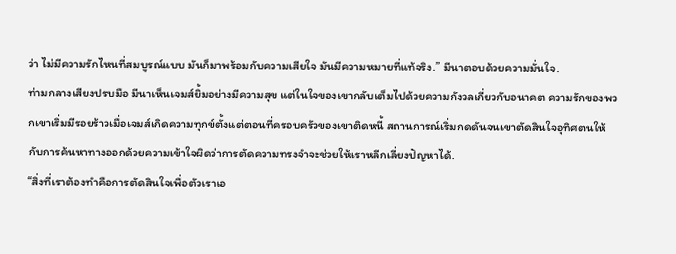ว่า ไม่มีความรักไหนที่สมบูรณ์แบบ มันก็มาพร้อมกับความเสียใจ มันมีความหมายที่แท้จริง.” มีนาตอบด้วยความมั่นใจ.
ท่ามกลางเสียงปรบมือ มีนาเห็นเจมส์ยิ้มอย่างมีความสุข แต่ในใจของเขากลับเต็มไปด้วยความกังวลเกี่ยวกับอนาคต ความรักของพวกเขาเริ่มมีรอยร้าวเมื่อเจมส์เกิดความทุกข์ตั้งแต่ตอนที่ครอบครัวของเขาติดหนี้ สถานการณ์เริ่มกดดันจนเขาตัดสินใจอุทิศตนให้กับการค้นหาทางออกด้วยความเข้าใจผิดว่าการตัดความทรงจำจะช่วยให้เราหลีกเลี่ยงปัญหาได้.
“สิ่งที่เราต้องทำคือการตัดสินใจเพื่อตัวเราเอ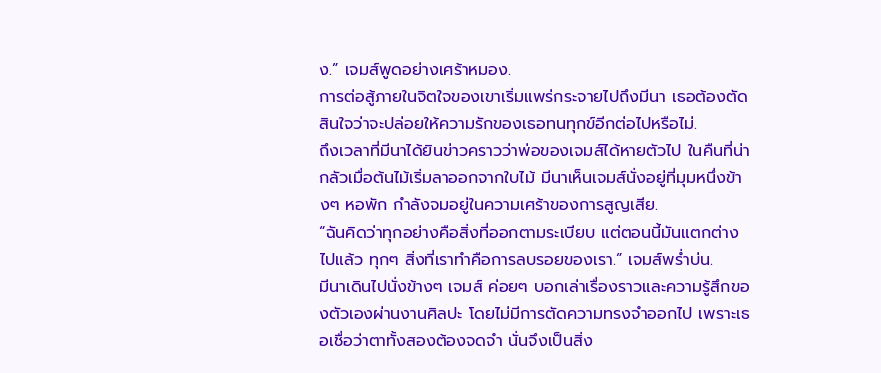ง.” เจมส์พูดอย่างเศร้าหมอง.
การต่อสู้ภายในจิตใจของเขาเริ่มแพร่กระจายไปถึงมีนา เธอต้องตัดสินใจว่าจะปล่อยให้ความรักของเธอทนทุกข์อีกต่อไปหรือไม่.
ถึงเวลาที่มีนาได้ยินข่าวคราวว่าพ่อของเจมส์ได้หายตัวไป ในคืนที่น่ากลัวเมื่อต้นไม้เริ่มลาออกจากใบไม้ มีนาเห็นเจมส์นั่งอยู่ที่มุมหนึ่งข้างๆ หอพัก กำลังจมอยู่ในความเศร้าของการสูญเสีย.
“ฉันคิดว่าทุกอย่างคือสิ่งที่ออกตามระเบียบ แต่ตอนนี้มันแตกต่างไปแล้ว ทุกๆ สิ่งที่เราทำคือการลบรอยของเรา.” เจมส์พร่ำบ่น.
มีนาเดินไปนั่งข้างๆ เจมส์ ค่อยๆ บอกเล่าเรื่องราวและความรู้สึกของตัวเองผ่านงานศิลปะ โดยไม่มีการตัดความทรงจำออกไป เพราะเธอเชื่อว่าตาทั้งสองต้องจดจำ นั่นจึงเป็นสิ่ง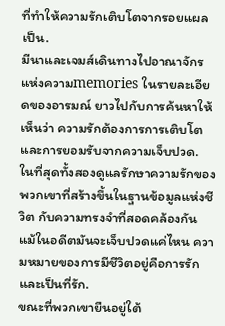ที่ทำให้ความรักเติบโตจากรอยแผลเป็น.
มีนาและเจมส์เดินทางไปอาณาจักรแห่งความmemories ในรายละเอียดของอารมณ์ ยาวไปกับการค้นหาให้เห็นว่า ความรักต้องการการเติบโตและการยอมรับจากความเจ็บปวด.
ในที่สุดทั้งสองดูแลรักษาความรักของพวกเขาที่สร้างขึ้นในฐานข้อมูลแห่งชีวิต กับความทรงจำที่สอดคล้องกัน แม้ในอดีตมันจะเจ็บปวดแค่ไหน ความหมายของการมีชีวิตอยู่คือการรักและเป็นที่รัก.
ขณะที่พวกเขายืนอยู่ใต้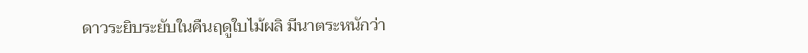ดาวระยิบระยับในคืนฤดูใบไม้ผลิ มีนาตระหนักว่า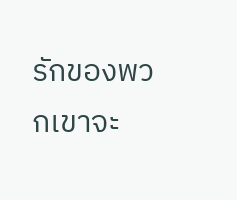รักของพวกเขาจะ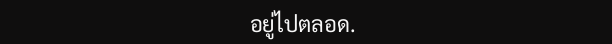อยู่ไปตลอด.